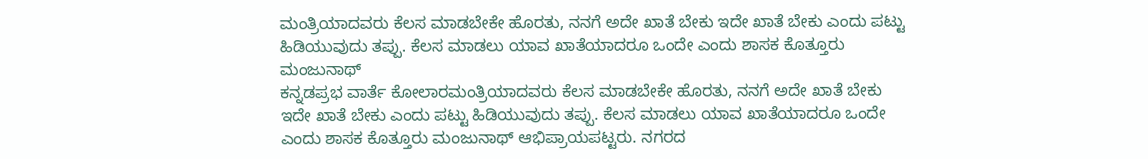ಮಂತ್ರಿಯಾದವರು ಕೆಲಸ ಮಾಡಬೇಕೇ ಹೊರತು, ನನಗೆ ಅದೇ ಖಾತೆ ಬೇಕು ಇದೇ ಖಾತೆ ಬೇಕು ಎಂದು ಪಟ್ಟು ಹಿಡಿಯುವುದು ತಪ್ಪು. ಕೆಲಸ ಮಾಡಲು ಯಾವ ಖಾತೆಯಾದರೂ ಒಂದೇ ಎಂದು ಶಾಸಕ ಕೊತ್ತೂರು ಮಂಜುನಾಥ್
ಕನ್ನಡಪ್ರಭ ವಾರ್ತೆ ಕೋಲಾರಮಂತ್ರಿಯಾದವರು ಕೆಲಸ ಮಾಡಬೇಕೇ ಹೊರತು, ನನಗೆ ಅದೇ ಖಾತೆ ಬೇಕು ಇದೇ ಖಾತೆ ಬೇಕು ಎಂದು ಪಟ್ಟು ಹಿಡಿಯುವುದು ತಪ್ಪು. ಕೆಲಸ ಮಾಡಲು ಯಾವ ಖಾತೆಯಾದರೂ ಒಂದೇ ಎಂದು ಶಾಸಕ ಕೊತ್ತೂರು ಮಂಜುನಾಥ್ ಆಭಿಪ್ರಾಯಪಟ್ಟರು. ನಗರದ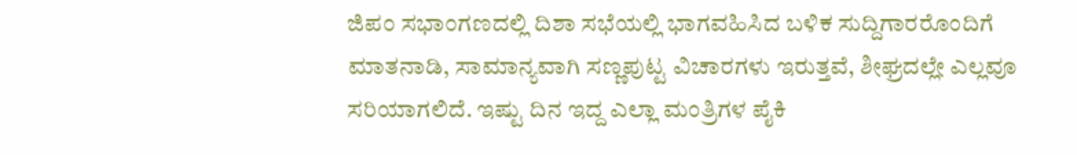ಜಿಪಂ ಸಭಾಂಗಣದಲ್ಲಿ ದಿಶಾ ಸಭೆಯಲ್ಲಿ ಭಾಗವಹಿಸಿದ ಬಳಿಕ ಸುದ್ದಿಗಾರರೊಂದಿಗೆ ಮಾತನಾಡಿ, ಸಾಮಾನ್ಯವಾಗಿ ಸಣ್ಣಪುಟ್ಟ ವಿಚಾರಗಳು ಇರುತ್ತವೆ, ಶೀಘ್ರದಲ್ಲೇ ಎಲ್ಲವೂ ಸರಿಯಾಗಲಿದೆ. ಇಷ್ಟು ದಿನ ಇದ್ದ ಎಲ್ಲಾ ಮಂತ್ರಿಗಳ ಪೈಕಿ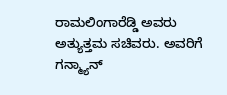ರಾಮಲಿಂಗಾರೆಡ್ಡಿ ಅವರು ಅತ್ಯುತ್ತಮ ಸಚಿವರು. ಅವರಿಗೆ ಗನ್ಮ್ಯಾನ್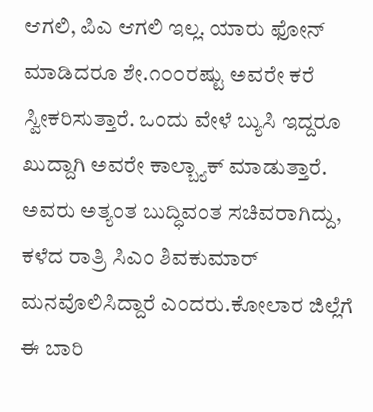ಆಗಲಿ, ಪಿಎ ಆಗಲಿ ಇಲ್ಲ. ಯಾರು ಫೋನ್ ಮಾಡಿದರೂ ಶೇ.೧೦೦ರಷ್ಟು ಅವರೇ ಕರೆ ಸ್ವೀಕರಿಸುತ್ತಾರೆ. ಒಂದು ವೇಳೆ ಬ್ಯುಸಿ ಇದ್ದರೂ ಖುದ್ದಾಗಿ ಅವರೇ ಕಾಲ್ಬ್ಯಾಕ್ ಮಾಡುತ್ತಾರೆ. ಅವರು ಅತ್ಯಂತ ಬುದ್ಧಿವಂತ ಸಚಿವರಾಗಿದ್ದು, ಕಳೆದ ರಾತ್ರಿ ಸಿಎಂ ಶಿವಕುಮಾರ್ ಮನವೊಲಿಸಿದ್ದಾರೆ ಎಂದರು.ಕೋಲಾರ ಜಿಲ್ಲೆಗೆ ಈ ಬಾರಿ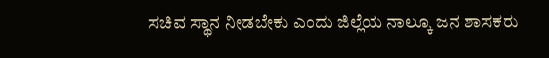ಸಚಿವ ಸ್ಥಾನ ನೀಡಬೇಕು ಎಂದು ಜಿಲ್ಲೆಯ ನಾಲ್ಕೂ ಜನ ಶಾಸಕರು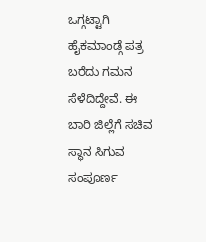ಒಗ್ಗಟ್ಟಾಗಿ ಹೈಕಮಾಂಡ್ಗೆ ಪತ್ರ ಬರೆದು ಗಮನ ಸೆಳೆದಿದ್ದೇವೆ. ಈ ಬಾರಿ ಜಿಲ್ಲೆಗೆ ಸಚಿವ ಸ್ಥಾನ ಸಿಗುವ ಸಂಪೂರ್ಣ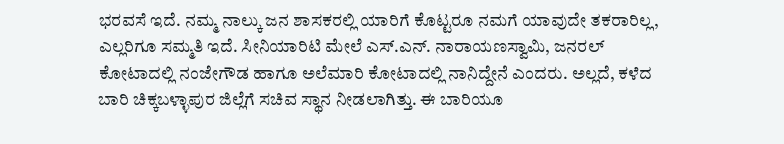ಭರವಸೆ ಇದೆ. ನಮ್ಮ ನಾಲ್ಕು ಜನ ಶಾಸಕರಲ್ಲಿ ಯಾರಿಗೆ ಕೊಟ್ಟರೂ ನಮಗೆ ಯಾವುದೇ ತಕರಾರಿಲ್ಲ, ಎಲ್ಲರಿಗೂ ಸಮ್ಮತಿ ಇದೆ. ಸೀನಿಯಾರಿಟಿ ಮೇಲೆ ಎಸ್.ಎನ್. ನಾರಾಯಣಸ್ವಾಮಿ, ಜನರಲ್ ಕೋಟಾದಲ್ಲಿ ನಂಜೇಗೌಡ ಹಾಗೂ ಅಲೆಮಾರಿ ಕೋಟಾದಲ್ಲಿ ನಾನಿದ್ದೇನೆ ಎಂದರು. ಅಲ್ಲದೆ, ಕಳೆದ ಬಾರಿ ಚಿಕ್ಕಬಳ್ಳಾಪುರ ಜಿಲ್ಲೆಗೆ ಸಚಿವ ಸ್ಥಾನ ನೀಡಲಾಗಿತ್ತು. ಈ ಬಾರಿಯೂ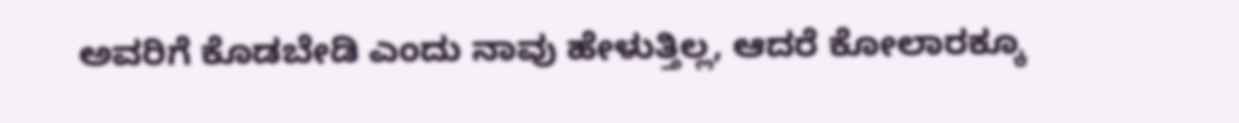ಅವರಿಗೆ ಕೊಡಬೇಡಿ ಎಂದು ನಾವು ಹೇಳುತ್ತಿಲ್ಲ, ಆದರೆ ಕೋಲಾರಕ್ಕೂ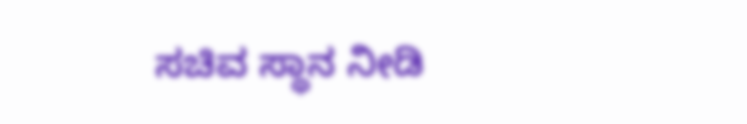ಸಚಿವ ಸ್ಥಾನ ನೀಡಿ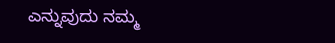ಎನ್ನುವುದು ನಮ್ಮ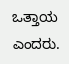ಒತ್ತಾಯ ಎಂದರು.